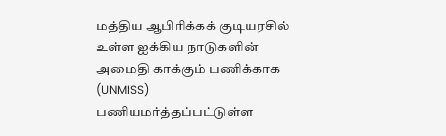மத்திய ஆபிரிக்கக் குடியரசில் உள்ள ஐக்கிய நாடுகளின் அமைதி காக்கும் பணிக்காக (UNMISS) பணியமர்த்தப்பட்டுள்ள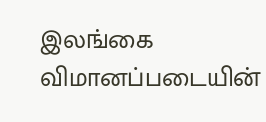இலங்கை விமானப்படையின்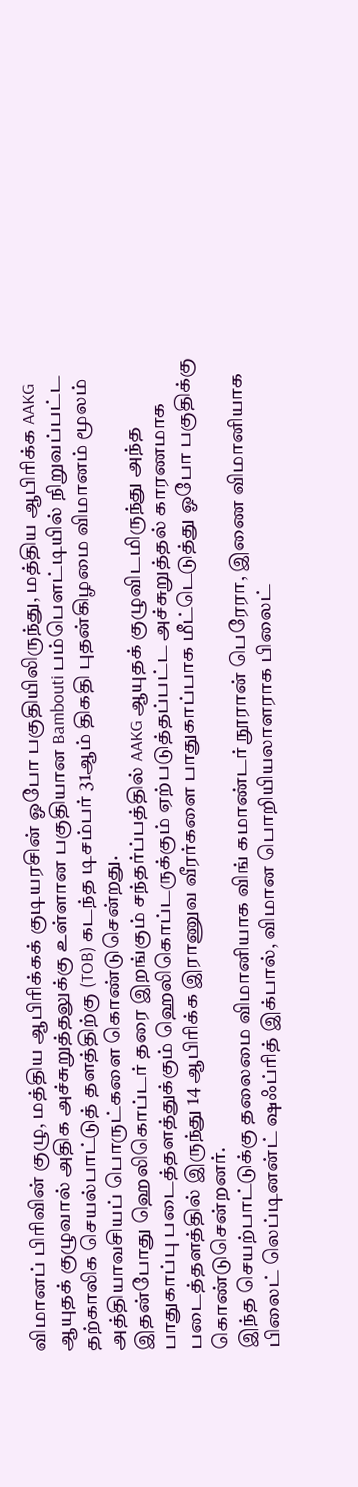விமானப் பிரிவின் குழு, மத்திய ஆபிரிக்கக் குடியரசின் ஓபோ பகுதியிலிருந்து, மத்திய ஆபிரிக்க AAKG ஆயுதக் குழுவால் அதிக அச்சுறுத்தலுக்கு உள்ளான பகுதியான Bambouti பம்பௌட்டியில் நிறுவப்பட்ட தற்காலிக செயல்பாட்டுத் தளத்திற்கு (TOB) கடந்த டிசம்பர் 31ஆம் திகதி புதன்கிழமை விமானம் மூலம் அத்தியாவசியப் பொருட்களை கொண்டுசென்றது.
இதன்போது ஹெலிகொப்டர் தரை இறங்கும் சந்தர்ப்பத்தில் AAKG ஆயுதக் குழுவிடமிருந்து அந்த பாதுகாப்பு படைத்தளத்துக்கும் ஹெலிகொப்டருக்கும் ஏற்படுத்தப்பட்ட அச்சுறுத்தல் காரணமாக படைத்தளத்தில் இருந்து 14 ஆபிரிக்க இராணுவ வீரர்களை பாதுகாப்பாக மீட்டெடுத்து ஓபோ பகுதிக்கு கொண்டுசென்றனர்.
இந்த செயற்பாட்டுக்கு தலைமை விமானியாக விங் கமாண்டர் நூரான் பெரேரா, இணை விமானியாக பிலைட் லெப்டினன்ட் ஷஃப்ரித் இக்பால், விமான பொறியியலாளராக பிலைட்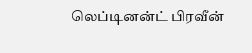லெப்டினன்ட் பிரவீன்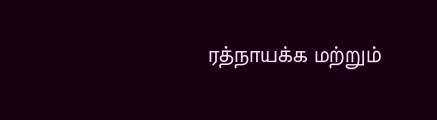ரத்நாயக்க மற்றும்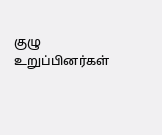குழு உறுப்பினர்கள்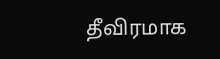தீவிரமாக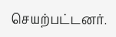செயற்பட்டனர்.